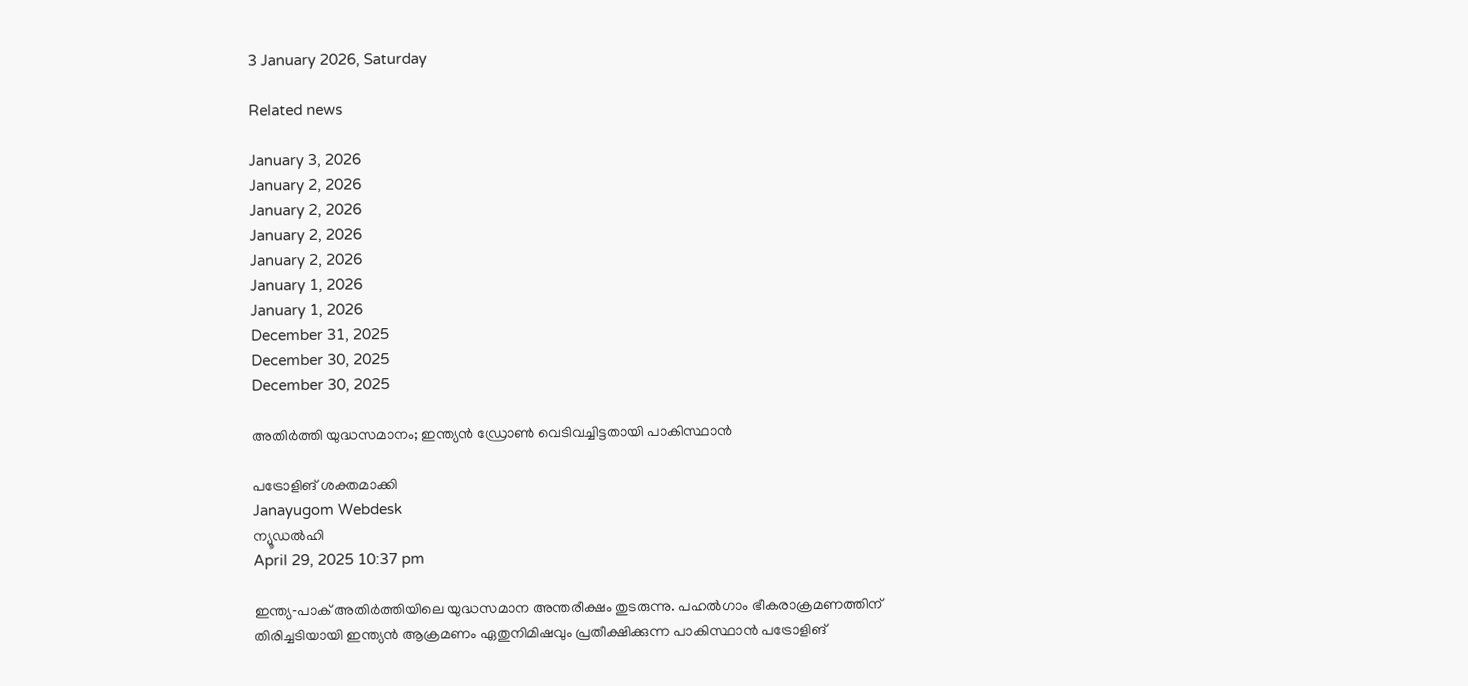3 January 2026, Saturday

Related news

January 3, 2026
January 2, 2026
January 2, 2026
January 2, 2026
January 2, 2026
January 1, 2026
January 1, 2026
December 31, 2025
December 30, 2025
December 30, 2025

അതിര്‍ത്തി യുദ്ധസമാനം; ഇന്ത്യന്‍ ഡ്രോണ്‍ വെടിവച്ചിട്ടതായി പാകിസ്ഥാന്‍

പട്രോളിങ് ശക്തമാക്കി
Janayugom Webdesk
ന്യൂഡല്‍ഹി
April 29, 2025 10:37 pm

ഇന്ത്യ‑പാക് അതിര്‍ത്തിയിലെ യുദ്ധസമാന അന്തരീക്ഷം തുടരുന്നു. പഹല്‍ഗാം ഭീകരാക്രമണത്തിന് തിരിച്ചടിയായി ഇന്ത്യന്‍ ആക്രമണം ഏതുനിമിഷവും പ്രതീക്ഷിക്കുന്ന പാകിസ്ഥാന്‍ പട്രോളിങ്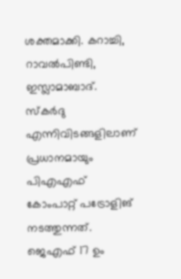ശക്തമാക്കി. കറാച്ചി, റാവല്‍പിണ്ടി, ഇസ്ലാമാബാദ്. സ്കര്‍ദു എന്നിവിടങ്ങളിലാണ് പ്രധാനമായും പിഎഎഫ് കോംപാറ്റ് പട്രോളിങ് നടത്തുന്നത്. ജെഎഫ് 17 ഉം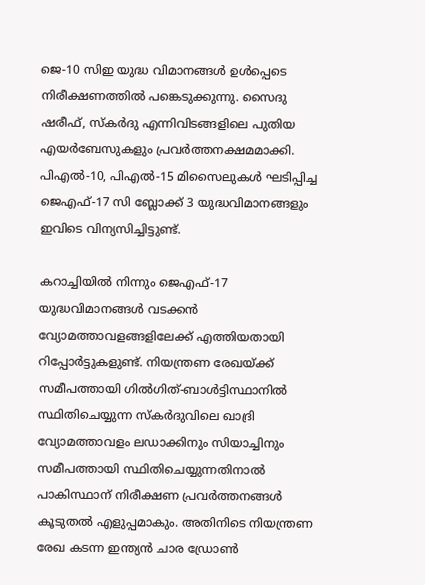ജെ-10 സിഇ യുദ്ധ വിമാനങ്ങള്‍ ഉള്‍പ്പെടെ നിരീക്ഷണത്തില്‍ പങ്കെടുക്കുന്നു. സൈദു ഷരീഫ്, സ്കര്‍ദു എന്നിവിടങ്ങളിലെ പുതിയ എയര്‍ബേസുകളും പ്രവര്‍ത്തനക്ഷമമാക്കി. പിഎല്‍-10, പിഎല്‍-15 മിസൈലുകള്‍ ഘടിപ്പിച്ച ജെഎഫ്-17 സി ബ്ലോക്ക് 3 യുദ്ധവിമാനങ്ങളും ഇവിടെ വിന്യസിച്ചിട്ടുണ്ട്.

കറാച്ചിയില്‍ നിന്നും ജെഎഫ്-17 യുദ്ധവിമാനങ്ങള്‍ വടക്കന്‍ വ്യോമത്താവളങ്ങളിലേക്ക് എത്തിയതായി റിപ്പോര്‍ട്ടുകളുണ്ട്. നിയന്ത്രണ രേഖയ്ക്ക് സമീപത്തായി ഗില്‍ഗിത്-ബാള്‍ട്ടിസ്ഥാനില്‍ സ്ഥിതിചെയ്യുന്ന സ്കര്‍ദുവിലെ ഖാദ്രി വ്യോമത്താവളം ലഡാക്കിനും സിയാച്ചിനും സമീപത്തായി സ്ഥിതിചെയ്യുന്നതിനാല്‍ പാകിസ്ഥാന് നിരീക്ഷണ പ്രവര്‍ത്തനങ്ങള്‍ കൂടുതല്‍ എളുപ്പമാകും. അതിനിടെ നിയന്ത്രണ രേഖ കടന്ന ഇന്ത്യന്‍ ചാര ഡ്രോണ്‍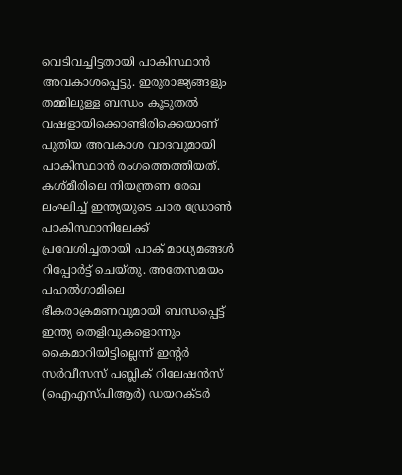വെടിവച്ചിട്ടതായി പാകിസ്ഥാന്‍ അവകാശപ്പെട്ടു. ഇരുരാജ്യങ്ങളും തമ്മിലുള്ള ബന്ധം കൂടുതല്‍ വഷളായിക്കൊണ്ടിരിക്കെയാണ് പുതിയ അവകാശ വാദവുമായി പാകിസ്ഥാന്‍ രംഗത്തെത്തിയത്. കശ്മീരിലെ നിയന്ത്രണ രേഖ ലംഘിച്ച് ഇന്ത്യയുടെ ചാര ഡ്രോണ്‍ പാകിസ്ഥാനിലേക്ക് പ്രവേശിച്ചതായി പാക് മാധ്യമങ്ങള്‍ റിപ്പോര്‍ട്ട് ചെയ്തു. അതേസമയം പഹല്‍ഗാമിലെ ഭീകരാക്രമണവുമായി ബന്ധപ്പെട്ട് ഇന്ത്യ തെളിവുകളൊന്നും കൈമാറിയിട്ടില്ലെന്ന് ഇന്റർ സർവീസസ് പബ്ലിക് റിലേഷൻസ് (ഐഎസ‌്പിആർ) ഡയറക്ടർ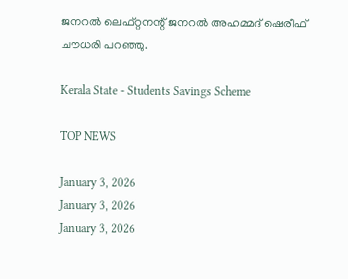ജനറൽ ലെഫ്റ്റനന്റ് ജനറൽ അഹമ്മദ് ഷെരീഫ് ചൗധരി പറഞ്ഞു.

Kerala State - Students Savings Scheme

TOP NEWS

January 3, 2026
January 3, 2026
January 3, 2026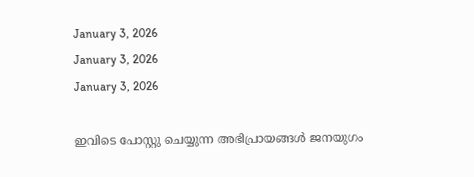January 3, 2026
January 3, 2026
January 3, 2026

ഇവിടെ പോസ്റ്റു ചെയ്യുന്ന അഭിപ്രായങ്ങള്‍ ജനയുഗം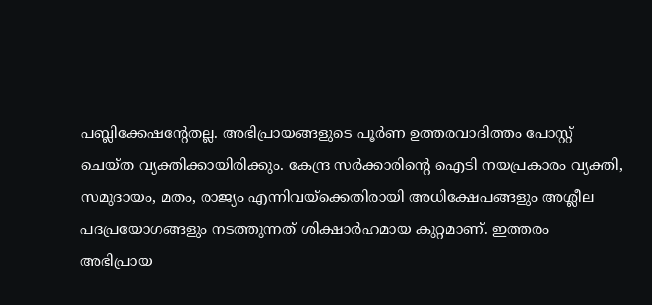പബ്ലിക്കേഷന്റേതല്ല. അഭിപ്രായങ്ങളുടെ പൂര്‍ണ ഉത്തരവാദിത്തം പോസ്റ്റ് ചെയ്ത വ്യക്തിക്കായിരിക്കും. കേന്ദ്ര സര്‍ക്കാരിന്റെ ഐടി നയപ്രകാരം വ്യക്തി, സമുദായം, മതം, രാജ്യം എന്നിവയ്‌ക്കെതിരായി അധിക്ഷേപങ്ങളും അശ്ലീല പദപ്രയോഗങ്ങളും നടത്തുന്നത് ശിക്ഷാര്‍ഹമായ കുറ്റമാണ്. ഇത്തരം അഭിപ്രായ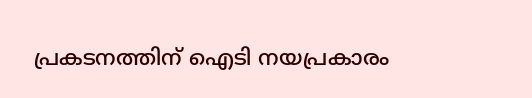പ്രകടനത്തിന് ഐടി നയപ്രകാരം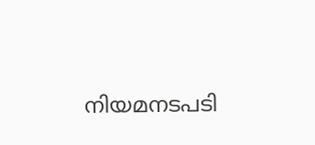നിയമനടപടി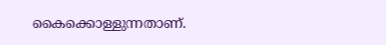കൈക്കൊള്ളുന്നതാണ്.